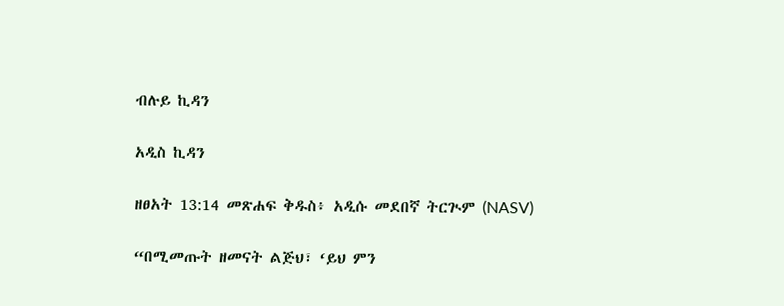ብሉይ ኪዳን

አዲስ ኪዳን

ዘፀአት 13:14 መጽሐፍ ቅዱስ፥ አዲሱ መደበኛ ትርጒም (NASV)

“በሚመጡት ዘመናት ልጅህ፣ ‘ይህ ምን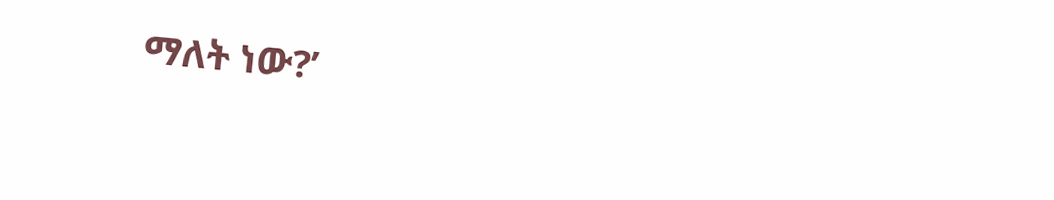ማለት ነው?’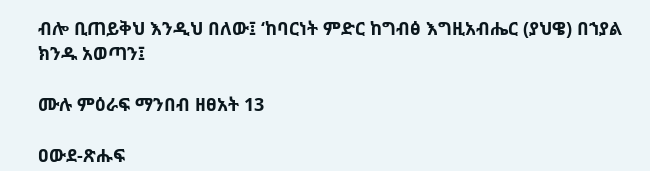ብሎ ቢጠይቅህ እንዲህ በለው፤ ‘ከባርነት ምድር ከግብፅ እግዚአብሔር (ያህዌ) በኀያል ክንዱ አወጣን፤

ሙሉ ምዕራፍ ማንበብ ዘፀአት 13

ዐውደ-ጽሑፍ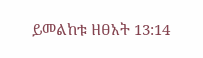ይመልከቱ ዘፀአት 13:14